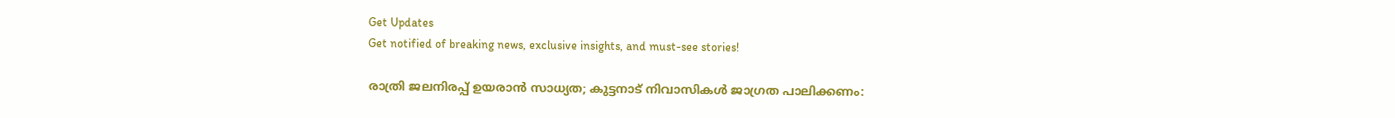Get Updates
Get notified of breaking news, exclusive insights, and must-see stories!

രാത്രി ജലനിരപ്പ് ഉയരാന്‍ സാധ്യത; കുട്ടനാട് നിവാസികള്‍ ജാഗ്രത പാലിക്കണം: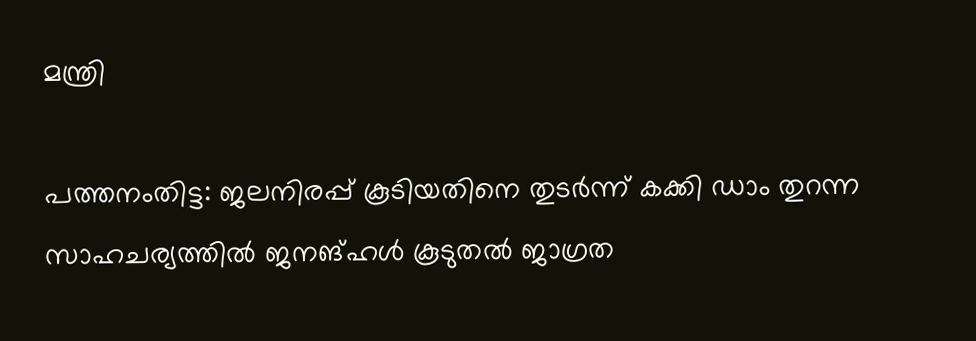മന്ത്രി

പത്തനംതിട്ട: ജലനിരപ്പ് കൂടിയതിനെ തുടര്‍ന്ന് കക്കി ഡാം തുറന്ന സാഹചര്യത്തില്‍ ജനങ്ഹള്‍ കൂടുതല്‍ ജാഗ്രത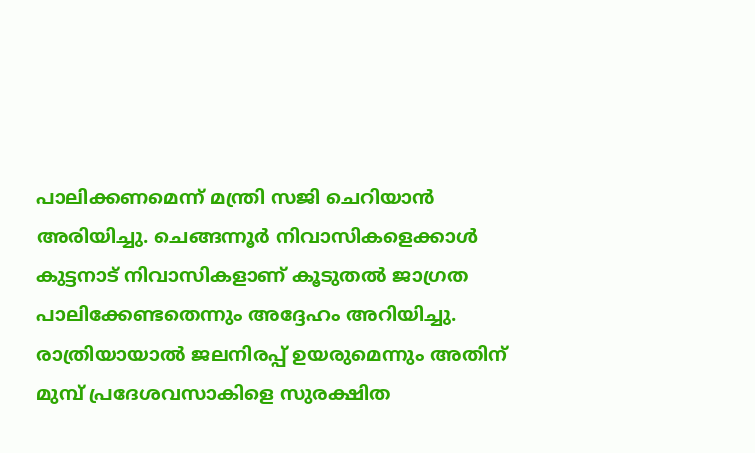പാലിക്കണമെന്ന് മന്ത്രി സജി ചെറിയാന്‍ അരിയിച്ചു. ചെങ്ങന്നൂര്‍ നിവാസികളെക്കാള്‍ കുട്ടനാട് നിവാസികളാണ് കൂടുതല്‍ ജാഗ്രത പാലിക്കേണ്ടതെന്നും അദ്ദേഹം അറിയിച്ചു. രാത്രിയായാല്‍ ജലനിരപ്പ് ഉയരുമെന്നും അതിന് മുമ്പ് പ്രദേശവസാകിളെ സുരക്ഷിത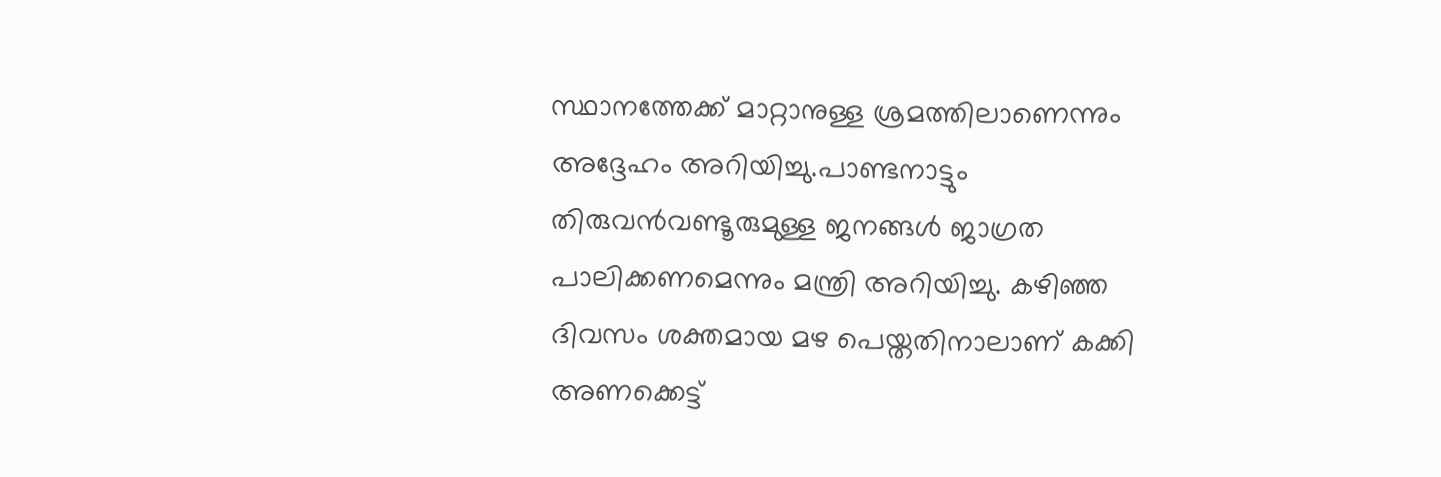സ്ഥാനത്തേക്ക് മാറ്റാനുള്ള ശ്രമത്തിലാണെന്നും അദ്ദേഹം അറിയിച്ചു.പാണ്ടനാട്ടും തിരുവന്‍വണ്ടൂരുമുള്ള ജനങ്ങള്‍ ജാഗ്രത പാലിക്കണമെന്നും മന്ത്രി അറിയിച്ചു. കഴിഞ്ഞ ദിവസം ശക്തമായ മഴ പെയ്തതിനാലാണ് കക്കി അണക്കെട്ട്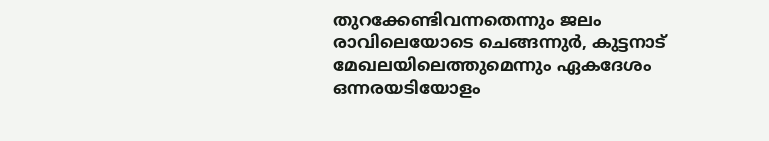തുറക്കേണ്ടിവന്നതെന്നും ജലം രാവിലെയോടെ ചെങ്ങന്നുര്‍, കുട്ടനാട് മേഖലയിലെത്തുമെന്നും ഏകദേശം ഒന്നരയടിയോളം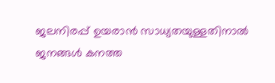ജലനിരപ്പ് ഉയരാന്‍ സാധ്യതയുള്ളതിനാല്‍ ജനങ്ങള്‍ കനത്ത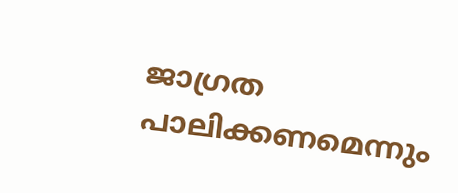ജാഗ്രത പാലിക്കണമെന്നും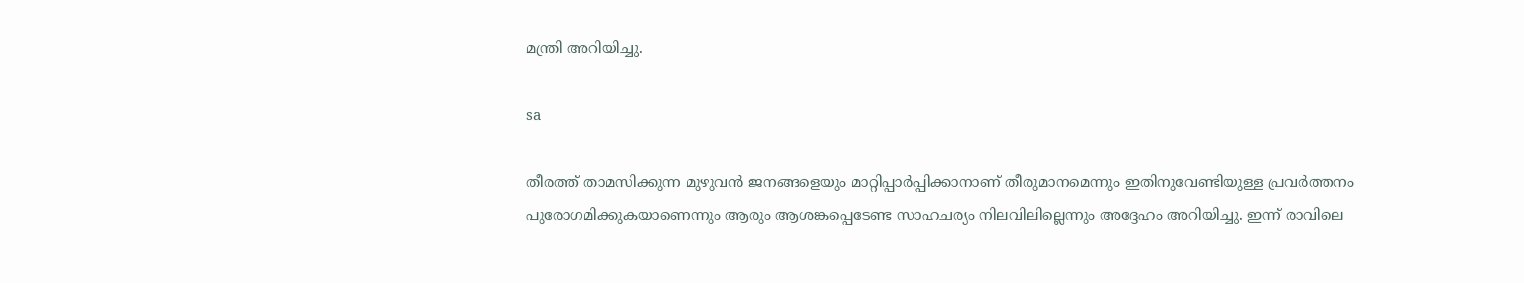മന്ത്രി അറിയിച്ചു.

sa

തീരത്ത് താമസിക്കുന്ന മുഴുവന്‍ ജനങ്ങളെയും മാറ്റിപ്പാര്‍പ്പിക്കാനാണ് തീരുമാനമെന്നും ഇതിനുവേണ്ടിയുള്ള പ്രവര്‍ത്തനം പുരോഗമിക്കുകയാണെന്നും ആരും ആശങ്കപ്പെടേണ്ട സാഹചര്യം നിലവിലില്ലെന്നും അദ്ദേഹം അറിയിച്ചു. ഇന്ന് രാവിലെ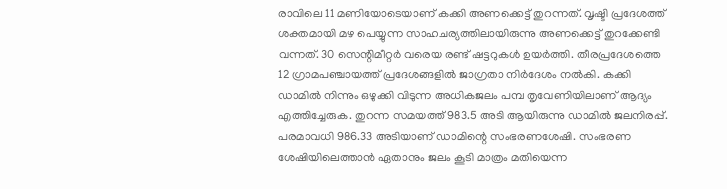രാവിലെ 11 മണിയോടെയാണ് കക്കി അണക്കെട്ട് തുറന്നത്. വൃഷ്ടി പ്രദേശത്ത് ശക്തമായി മഴ പെയ്യുന്ന സാഹചര്യത്തിലായിരുന്നു അണക്കെട്ട് തുറക്കേണ്ടി വന്നത്. 30 സെന്റിമീറ്റര്‍ വരെയ രണ്ട് ഷട്ടറുകള്‍ ഉയര്‍ത്തി. തീരപ്രദേശത്തെ 12 ഗ്രാമപഞ്ചായത്ത് പ്രദേശങ്ങളില്‍ ജാഗ്രതാ നിര്‍ദേശം നല്‍കി. കക്കി ഡാമില്‍ നിന്നും ഒഴുക്കി വിടുന്ന അധികജലം പമ്പ തൃവേണിയിലാണ് ആദ്യം എത്തിച്ചേരുക. തുറന്ന സമയത്ത് 983.5 അടി ആയിരുന്നു ഡാമില്‍ ജലനിരപ്പ്. പരമാവധി 986.33 അടിയാണ് ഡാമിന്റെ സംഭരണശേഷി. സംഭരണ ശേഷിയിലെത്താന്‍ ഏതാനും ജലം കൂടി മാത്രം മതിയെന്ന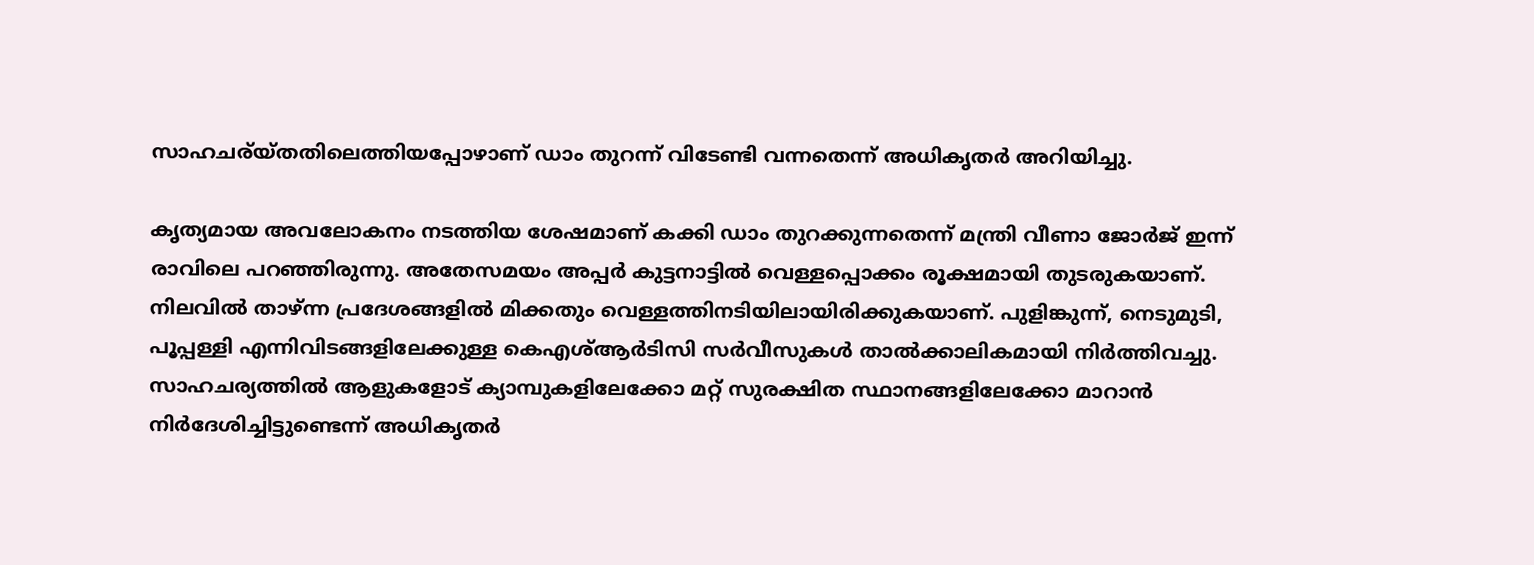സാഹചര്യ്തതിലെത്തിയപ്പോഴാണ് ഡാം തുറന്ന് വിടേണ്ടി വന്നതെന്ന് അധികൃതര്‍ അറിയിച്ചു.

കൃത്യമായ അവലോകനം നടത്തിയ ശേഷമാണ് കക്കി ഡാം തുറക്കുന്നതെന്ന് മന്ത്രി വീണാ ജോര്‍ജ് ഇന്ന് രാവിലെ പറഞ്ഞിരുന്നു. അതേസമയം അപ്പര്‍ കുട്ടനാട്ടില്‍ വെള്ളപ്പൊക്കം രൂക്ഷമായി തുടരുകയാണ്. നിലവില്‍ താഴ്ന്ന പ്രദേശങ്ങളില്‍ മിക്കതും വെള്ളത്തിനടിയിലായിരിക്കുകയാണ്. പുളിങ്കുന്ന്, നെടുമുടി, പൂപ്പള്ളി എന്നിവിടങ്ങളിലേക്കുള്ള കെഎശ്ആര്‍ടിസി സര്‍വീസുകള്‍ താല്‍ക്കാലികമായി നിര്‍ത്തിവച്ചു. സാഹചര്യത്തില്‍ ആളുകളോട് ക്യാമ്പുകളിലേക്കോ മറ്റ് സുരക്ഷിത സ്ഥാനങ്ങളിലേക്കോ മാറാന്‍ നിര്‍ദേശിച്ചിട്ടുണ്ടെന്ന് അധികൃതര്‍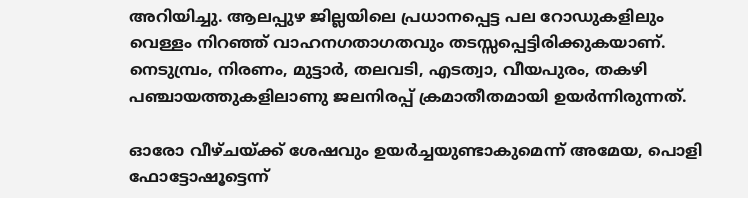അറിയിച്ചു. ആലപ്പുഴ ജില്ലയിലെ പ്രധാനപ്പെട്ട പല റോഡുകളിലും വെള്ളം നിറഞ്ഞ് വാഹനഗതാഗതവും തടസ്സപ്പെട്ടിരിക്കുകയാണ്. നെടുമ്പ്രം, നിരണം, മുട്ടാര്‍, തലവടി, എടത്വാ, വീയപുരം, തകഴി പഞ്ചായത്തുകളിലാണു ജലനിരപ്പ് ക്രമാതീതമായി ഉയര്‍ന്നിരുന്നത്.

ഓരോ വീഴ്ചയ്ക്ക് ശേഷവും ഉയര്‍ച്ചയുണ്ടാകുമെന്ന് അമേയ, പൊളി ഫോട്ടോഷൂട്ടെന്ന്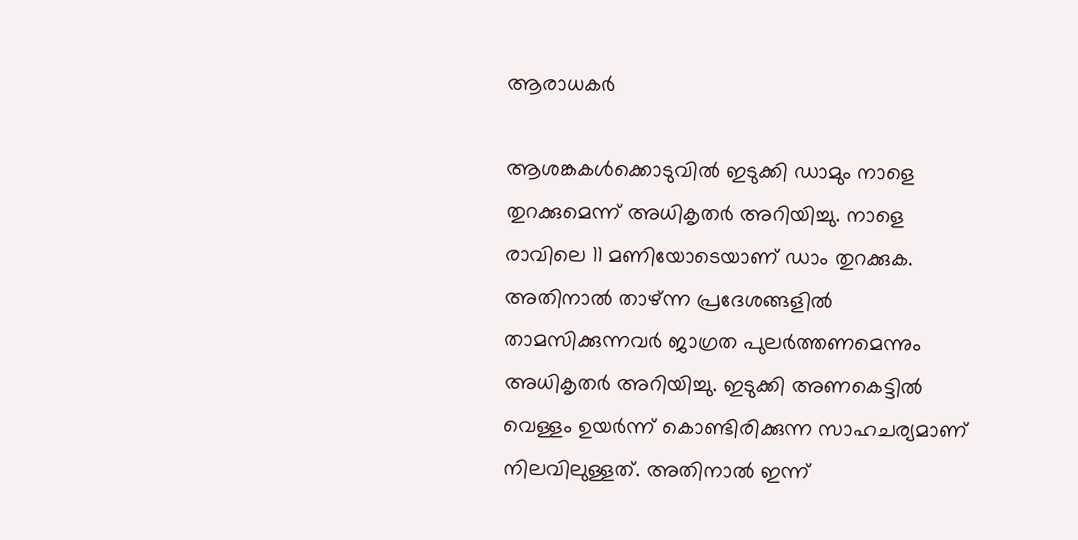ആരാധകര്‍

ആശങ്കകള്‍ക്കൊടുവില്‍ ഇടുക്കി ഡാമും നാളെ തുറക്കുമെന്ന് അധികൃതര്‍ അറിയിച്ചു. നാളെ രാവിലെ 11 മണിയോടെയാണ് ഡാം തുറക്കുക. അതിനാല്‍ താഴ്ന്ന പ്രദേശങ്ങളില്‍ താമസിക്കുന്നവര്‍ ജാഗ്രത പുലര്‍ത്തണമെന്നും അധികൃതര്‍ അറിയിച്ചു. ഇടുക്കി അണകെട്ടില്‍ വെള്ളം ഉയര്‍ന്ന് കൊണ്ടിരിക്കുന്ന സാഹചര്യമാണ് നിലവിലുള്ളത്. അതിനാല്‍ ഇന്ന്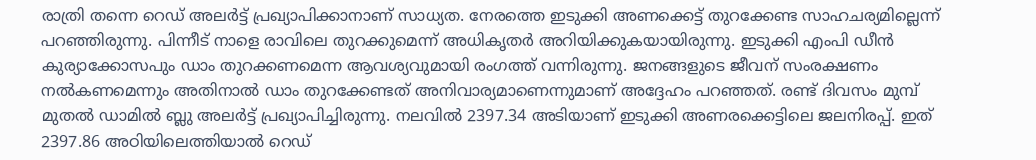രാത്രി തന്നെ റെഡ് അലര്‍ട്ട് പ്രഖ്യാപിക്കാനാണ് സാധ്യത. നേരത്തെ ഇടുക്കി അണക്കെട്ട് തുറക്കേണ്ട സാഹചര്യമില്ലെന്ന് പറഞ്ഞിരുന്നു. പിന്നീട് നാളെ രാവിലെ തുറക്കുമെന്ന് അധികൃതര്‍ അറിയിക്കുകയായിരുന്നു. ഇടുക്കി എംപി ഡീന്‍ കുര്യാക്കോസപും ഡാം തുറക്കണമെന്ന ആവശ്യവുമായി രംഗത്ത് വന്നിരുന്നു. ജനങ്ങളുടെ ജീവന് സംരക്ഷണം നല്‍കണമെന്നും അതിനാല്‍ ഡാം തുറക്കേണ്ടത് അനിവാര്യമാണെന്നുമാണ് അദ്ദേഹം പറഞ്ഞത്. രണ്ട് ദിവസം മുമ്പ് മുതല്‍ ഡാമില്‍ ബ്ലു അലര്‍ട്ട് പ്രഖ്യാപിച്ചിരുന്നു. നലവില്‍ 2397.34 അടിയാണ് ഇടുക്കി അണരക്കെട്ടിലെ ജലനിരപ്പ്. ഇത് 2397.86 അഠിയിലെത്തിയാല്‍ റെഡ്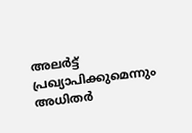അലര്‍ട്ട് പ്രഖ്യാപിക്കുമെന്നും അധിതര്‍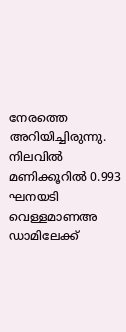നേരത്തെ അറിയിച്ചിരുന്നു. നിലവില്‍ മണിക്കൂറില്‍ 0.993 ഘനയടി വെള്ളമാണഅ ഡാമിലേക്ക്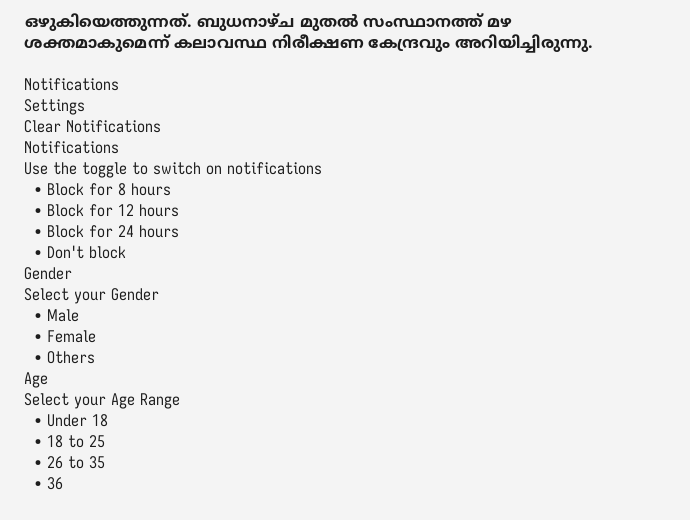ഒഴുകിയെത്തുന്നത്. ബുധനാഴ്ച മുതല്‍ സംസ്ഥാനത്ത് മഴ ശക്തമാകുമെന്ന് കലാവസ്ഥ നിരീക്ഷണ കേന്ദ്രവും അറിയിച്ചിരുന്നു.

Notifications
Settings
Clear Notifications
Notifications
Use the toggle to switch on notifications
  • Block for 8 hours
  • Block for 12 hours
  • Block for 24 hours
  • Don't block
Gender
Select your Gender
  • Male
  • Female
  • Others
Age
Select your Age Range
  • Under 18
  • 18 to 25
  • 26 to 35
  • 36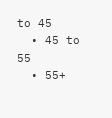to 45
  • 45 to 55
  • 55+